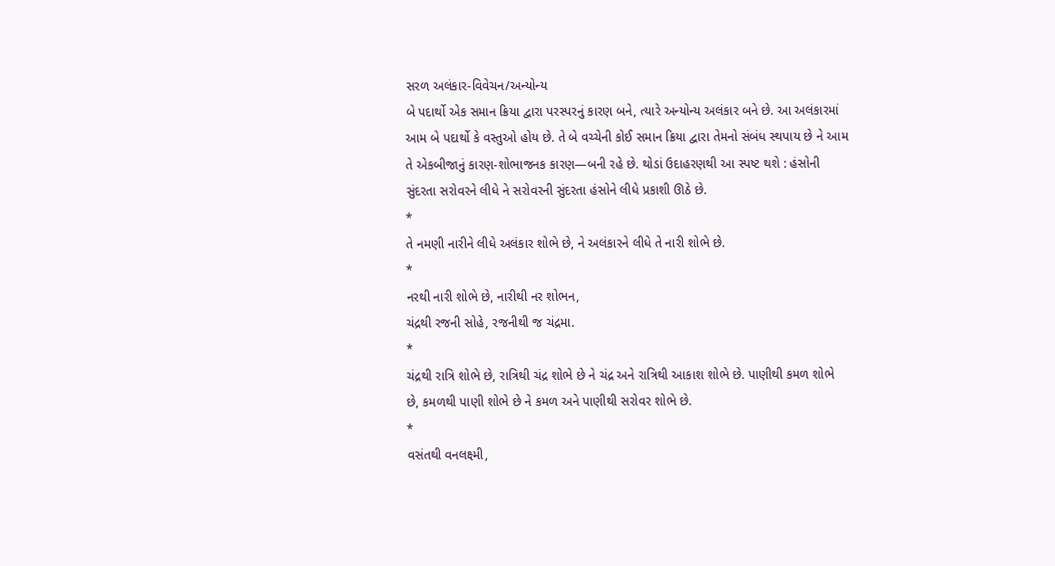સરળ અલંકાર-વિવેચન/અન્યોન્ય
બે પદાર્થો એક સમાન ક્રિયા દ્વારા પરસ્પરનું કારણ બને, ત્યારે અન્યોન્ય અલંકાર બને છે. આ અલંકારમાં આમ બે પદાર્થો કે વસ્તુઓ હોય છે. તે બે વચ્ચેની કોઈ સમાન ક્રિયા દ્વારા તેમનો સંબંધ સ્થપાય છે ને આમ તે એકબીજાનું કારણ-શોભાજનક કારણ—બની રહે છે. થોડાં ઉદાહરણથી આ સ્પષ્ટ થશે : હંસોની સુંદરતા સરોવરને લીધે ને સરોવરની સુંદરતા હંસોને લીધે પ્રકાશી ઊઠે છે.
*
તે નમણી નારીને લીધે અલંકાર શોભે છે, ને અલંકારને લીધે તે નારી શોભે છે.
*
નરથી નારી શોભે છે, નારીથી નર શોભન,
ચંદ્રથી રજની સોહે, રજનીથી જ ચંદ્રમા.
*
ચંદ્રથી રાત્રિ શોભે છે, રાત્રિથી ચંદ્ર શોભે છે ને ચંદ્ર અને રાત્રિથી આકાશ શોભે છે. પાણીથી કમળ શોભે છે, કમળથી પાણી શોભે છે ને કમળ અને પાણીથી સરોવર શોભે છે.
*
વસંતથી વનલક્ષ્મી,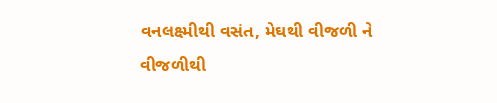વનલક્ષ્મીથી વસંત, મેઘથી વીજળી ને વીજળીથી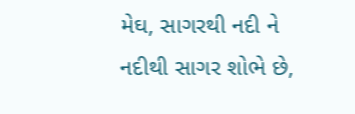મેઘ, સાગરથી નદી ને નદીથી સાગર શોભે છે,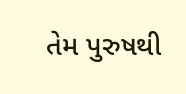તેમ પુરુષથી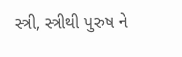સ્ત્રી, સ્ત્રીથી પુરુષ ને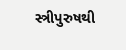સ્ત્રીપુરુષથી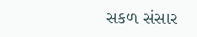સકળ સંસાર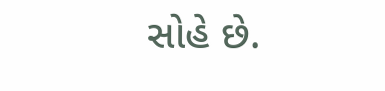સોહે છે.